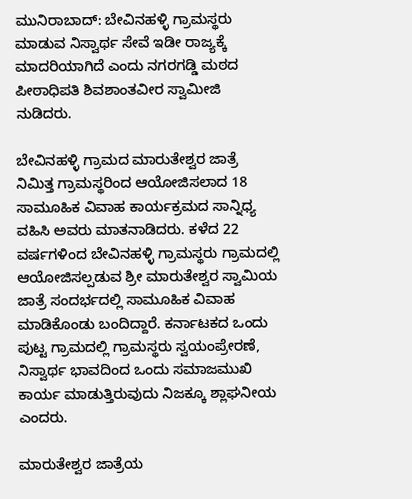ಮುನಿರಾಬಾದ್: ಬೇವಿನಹಳ್ಳಿ ಗ್ರಾಮಸ್ಥರು ಮಾಡುವ ನಿಸ್ವಾರ್ಥ ಸೇವೆ ಇಡೀ ರಾಜ್ಯಕ್ಕೆ ಮಾದರಿಯಾಗಿದೆ ಎಂದು ನಗರಗಡ್ಡಿ ಮಠದ ಪೀಠಾಧಿಪತಿ ಶಿವಶಾಂತವೀರ ಸ್ವಾಮೀಜಿ ನುಡಿದರು.

ಬೇವಿನಹಳ್ಳಿ ಗ್ರಾಮದ ಮಾರುತೇಶ್ವರ ಜಾತ್ರೆ ನಿಮಿತ್ತ ಗ್ರಾಮಸ್ಥರಿಂದ ಆಯೋಜಿಸಲಾದ 18 ಸಾಮೂಹಿಕ ವಿವಾಹ ಕಾರ್ಯಕ್ರಮದ ಸಾನ್ನಿಧ್ಯ ವಹಿಸಿ ಅವರು ಮಾತನಾಡಿದರು. ಕಳೆದ 22 ವರ್ಷಗಳಿಂದ ಬೇವಿನಹಳ್ಳಿ ಗ್ರಾಮಸ್ಥರು ಗ್ರಾಮದಲ್ಲಿ ಆಯೋಜಿಸಲ್ಪಡುವ ಶ್ರೀ ಮಾರುತೇಶ್ವರ ಸ್ವಾಮಿಯ ಜಾತ್ರೆ ಸಂದರ್ಭದಲ್ಲಿ ಸಾಮೂಹಿಕ ವಿವಾಹ ಮಾಡಿಕೊಂಡು ಬಂದಿದ್ದಾರೆ. ಕರ್ನಾಟಕದ ಒಂದು ಪುಟ್ಟ ಗ್ರಾಮದಲ್ಲಿ ಗ್ರಾಮಸ್ಥರು ಸ್ವಯಂಪ್ರೇರಣೆ, ನಿಸ್ವಾರ್ಥ ಭಾವದಿಂದ ಒಂದು ಸಮಾಜಮುಖಿ ಕಾರ್ಯ ಮಾಡುತ್ತಿರುವುದು ನಿಜಕ್ಕೂ ಶ್ಲಾಘನೀಯ ಎಂದರು.

ಮಾರುತೇಶ್ವರ ಜಾತ್ರೆಯ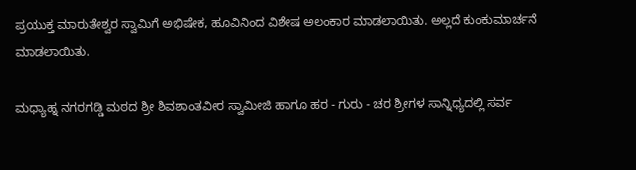ಪ್ರಯುಕ್ತ ಮಾರುತೇಶ್ವರ ಸ್ವಾಮಿಗೆ ಅಭಿಷೇಕ, ಹೂವಿನಿಂದ ವಿಶೇಷ ಅಲಂಕಾರ ಮಾಡಲಾಯಿತು. ಅಲ್ಲದೆ ಕುಂಕುಮಾರ್ಚನೆ ಮಾಡಲಾಯಿತು.

ಮಧ್ಯಾಹ್ನ ನಗರಗಡ್ಡಿ ಮಠದ ಶ್ರೀ ಶಿವಶಾಂತವೀರ ಸ್ವಾಮೀಜಿ ಹಾಗೂ ಹರ - ಗುರು - ಚರ ಶ್ರೀಗಳ ಸಾನ್ನಿಧ್ಯದಲ್ಲಿ ಸರ್ವ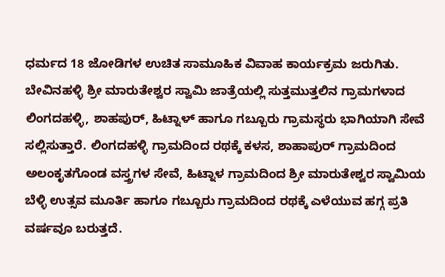ಧರ್ಮದ 18 ಜೋಡಿಗಳ ಉಚಿತ ಸಾಮೂಹಿಕ ವಿವಾಹ ಕಾರ್ಯಕ್ರಮ ಜರುಗಿತು. ಬೇವಿನಹಳ್ಳಿ ಶ್ರೀ ಮಾರುತೇಶ್ವರ ಸ್ವಾಮಿ ಜಾತ್ರೆಯಲ್ಲಿ ಸುತ್ತಮುತ್ತಲಿನ ಗ್ರಾಮಗಳಾದ ಲಿಂಗದಹಳ್ಳಿ, ಶಾಹಪುರ್, ಹಿಟ್ನಾಳ್ ಹಾಗೂ ಗಬ್ಬೂರು ಗ್ರಾಮಸ್ಥರು ಭಾಗಿಯಾಗಿ ಸೇವೆ ಸಲ್ಲಿಸುತ್ತಾರೆ. ಲಿಂಗದಹಳ್ಳಿ ಗ್ರಾಮದಿಂದ ರಥಕ್ಕೆ ಕಳಸ, ಶಾಹಾಪುರ್ ಗ್ರಾಮದಿಂದ ಅಲಂಕೃತಗೊಂಡ ವಸ್ತ್ರಗಳ ಸೇವೆ, ಹಿಟ್ನಾಳ ಗ್ರಾಮದಿಂದ ಶ್ರೀ ಮಾರುತೇಶ್ವರ ಸ್ವಾಮಿಯ ಬೆಳ್ಳಿ ಉತ್ಸವ ಮೂರ್ತಿ ಹಾಗೂ ಗಬ್ಬೂರು ಗ್ರಾಮದಿಂದ ರಥಕ್ಕೆ ಎಳೆಯುವ ಹಗ್ಗ ಪ್ರತಿ ವರ್ಷವೂ ಬರುತ್ತದೆ.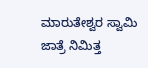ಮಾರುತೇಶ್ವರ ಸ್ವಾಮಿ ಜಾತ್ರೆ ನಿಮಿತ್ತ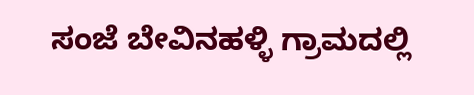ಸಂಜೆ ಬೇವಿನಹಳ್ಳಿ ಗ್ರಾಮದಲ್ಲಿ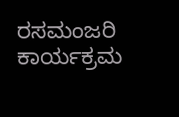ರಸಮಂಜರಿ ಕಾರ್ಯಕ್ರಮ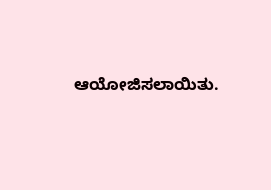ಆಯೋಜಿಸಲಾಯಿತು.